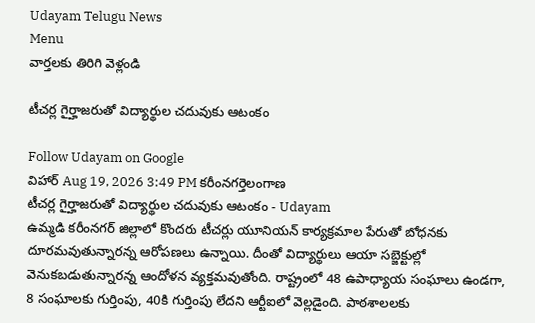Udayam Telugu News
Menu
వార్తలకు తిరిగి వెళ్లండి

టీచర్ల గైర్హాజరుతో విద్యార్థుల చదువుకు ఆటంకం

Follow Udayam on Google
విహార్ Aug 19, 2026 3:49 PM కరీంనగర్తెలంగాణ
టీచర్ల గైర్హాజరుతో విద్యార్థుల చదువుకు ఆటంకం - Udayam
ఉమ్మడి కరీంనగర్ జిల్లాలో కొందరు టీచర్లు యూనియన్‌ కార్యక్రమాల పేరుతో బోధనకు దూరమవుతున్నారన్న ఆరోపణలు ఉన్నాయి. దీంతో విద్యార్థులు ఆయా సబ్జెక్టుల్లో వెనుకబడుతున్నారన్న ఆందోళన వ్యక్తమవుతోంది. రాష్ట్రంలో 48 ఉపాధ్యాయ సంఘాలు ఉండగా, 8 సంఘాలకు గుర్తింపు, 40కి గుర్తింపు లేదని ఆర్టీఐలో వెల్లడైంది. పాఠశాలలకు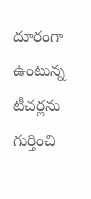దూరంగా ఉంటున్న టీచర్లను గుర్తించి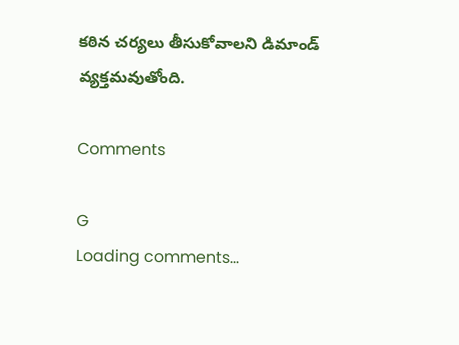కఠిన చర్యలు తీసుకోవాలని డిమాండ్‌ వ్యక్తమవుతోంది.

Comments

G
Loading comments...